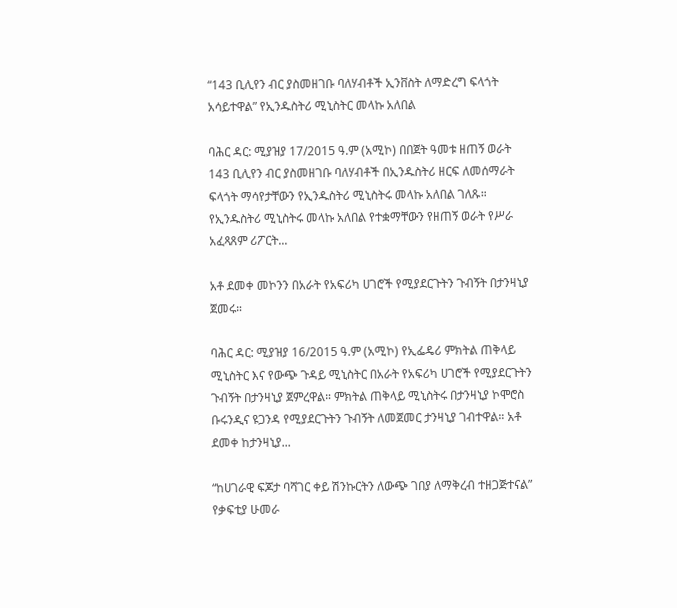“143 ቢሊየን ብር ያስመዘገቡ ባለሃብቶች ኢንቨስት ለማድረግ ፍላጎት አሳይተዋል” የኢንዱስትሪ ሚኒስትር መላኩ አለበል

ባሕር ዳር: ሚያዝያ 17/2015 ዓ.ም (አሚኮ) በበጀት ዓመቱ ዘጠኝ ወራት 143 ቢሊየን ብር ያስመዘገቡ ባለሃብቶች በኢንዱስትሪ ዘርፍ ለመሰማራት ፍላጎት ማሳየታቸውን የኢንዱስትሪ ሚኒስትሩ መላኩ አለበል ገለጹ። የኢንዱስትሪ ሚኒስትሩ መላኩ አለበል የተቋማቸውን የዘጠኝ ወራት የሥራ አፈጻጸም ሪፖርት...

አቶ ደመቀ መኮንን በአራት የአፍሪካ ሀገሮች የሚያደርጉትን ጉብኝት በታንዛኒያ ጀመሩ።

ባሕር ዳር: ሚያዝያ 16/2015 ዓ.ም (አሚኮ) የኢፌዴሪ ምክትል ጠቅላይ ሚኒስትር እና የውጭ ጉዳይ ሚኒስትር በአራት የአፍሪካ ሀገሮች የሚያደርጉትን ጉብኝት በታንዛኒያ ጀምረዋል። ምክትል ጠቅላይ ሚኒስትሩ በታንዛኒያ ኮሞሮስ ቡሩንዲና ዩጋንዳ የሚያደርጉትን ጉብኝት ለመጀመር ታንዛኒያ ገብተዋል። አቶ ደመቀ ከታንዛኒያ...

“ከሀገራዊ ፍጆታ ባሻገር ቀይ ሽንኩርትን ለውጭ ገበያ ለማቅረብ ተዘጋጅተናል” የቃፍቲያ ሁመራ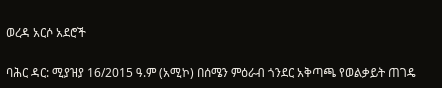ወረዳ አርሶ አደሮች

ባሕር ዳር: ሚያዝያ 16/2015 ዓ.ም (አሚኮ) በሰሜን ምዕራብ ጎንደር አቅጣጫ የወልቃይት ጠገዴ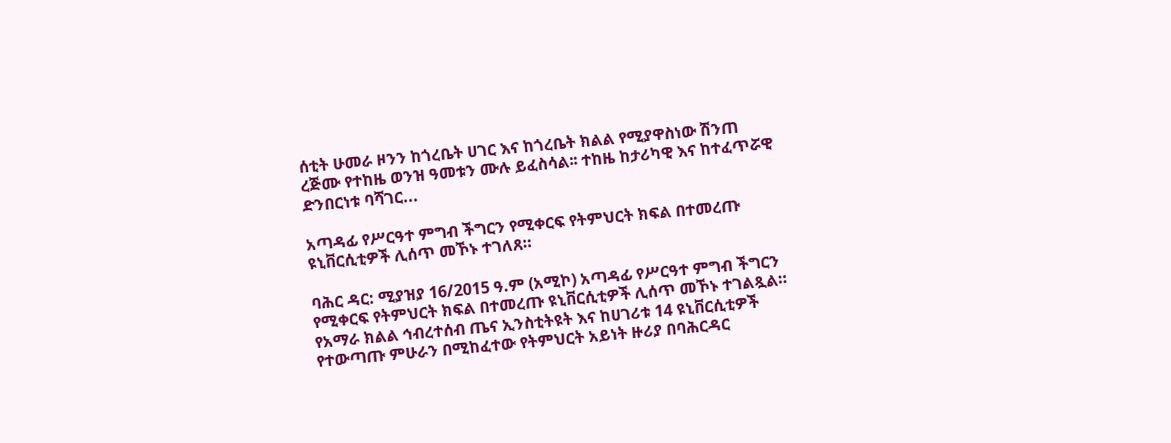ሰቲት ሁመራ ዞንን ከጎረቤት ሀገር እና ከጎረቤት ክልል የሚያዋስነው ሽንጠ ረጅሙ የተከዜ ወንዝ ዓመቱን ሙሉ ይፈስሳል፡፡ ተከዜ ከታሪካዊ እና ከተፈጥሯዊ ድንበርነቱ ባሻገር...

አጣዳፊ የሥርዓተ ምግብ ችግርን የሚቀርፍ የትምህርት ክፍል በተመረጡ ዩኒቨርሲቲዎች ሊሰጥ መኾኑ ተገለጸ።

ባሕር ዳር: ሚያዝያ 16/2015 ዓ.ም (አሚኮ) አጣዳፊ የሥርዓተ ምግብ ችግርን የሚቀርፍ የትምህርት ክፍል በተመረጡ ዩኒቨርሲቲዎች ሊሰጥ መኾኑ ተገልጿል። የአማራ ክልል ኅብረተሰብ ጤና ኢንስቲትዩት እና ከሀገሪቱ 14 ዩኒቨርሲቲዎች የተውጣጡ ምሁራን በሚከፈተው የትምህርት አይነት ዙሪያ በባሕርዳር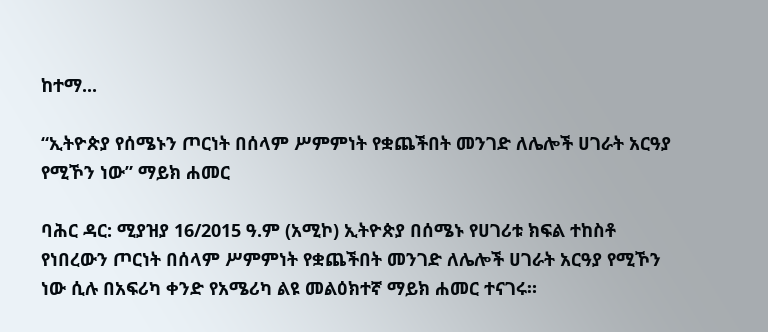ከተማ...

“ኢትዮጵያ የሰሜኑን ጦርነት በሰላም ሥምምነት የቋጨችበት መንገድ ለሌሎች ሀገራት አርዓያ የሚኾን ነው” ማይክ ሐመር

ባሕር ዳር: ሚያዝያ 16/2015 ዓ.ም (አሚኮ) ኢትዮጵያ በሰሜኑ የሀገሪቱ ክፍል ተከስቶ የነበረውን ጦርነት በሰላም ሥምምነት የቋጨችበት መንገድ ለሌሎች ሀገራት አርዓያ የሚኾን ነው ሲሉ በአፍሪካ ቀንድ የአሜሪካ ልዩ መልዕክተኛ ማይክ ሐመር ተናገሩ።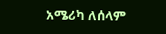አሜሪካ ለሰላም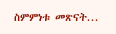ስምምነቱ መጽናት...